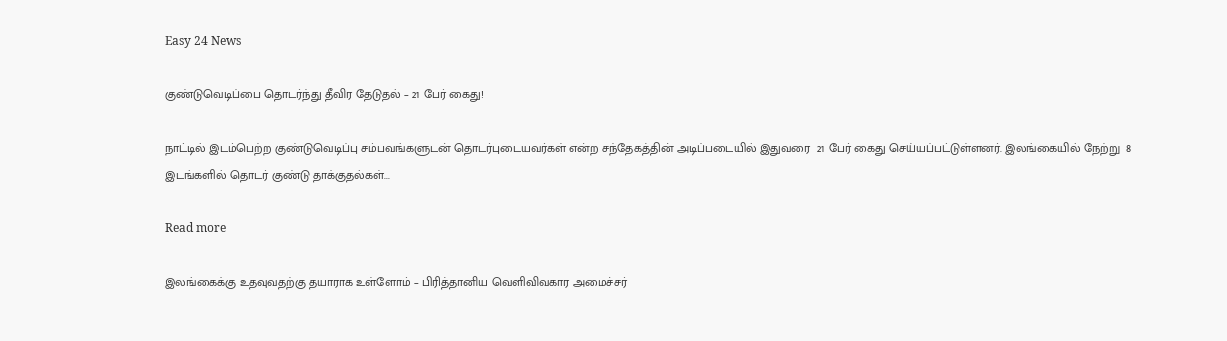Easy 24 News

குண்டுவெடிப்பை தொடர்ந்து தீவிர தேடுதல் – 21 பேர் கைது!

நாட்டில் இடம்பெற்ற குண்டுவெடிப்பு சம்பவங்களுடன் தொடர்புடையவர்கள் என்ற சந்தேகத்தின் அடிப்படையில் இதுவரை  21 பேர் கைது செய்யப்பட்டுள்ளனர். இலங்கையில் நேற்று  8 இடங்களில் தொடர் குண்டு தாக்குதல்கள்...

Read more

இலங்கைக்கு உதவுவதற்கு தயாராக உள்ளோம் – பிரித்தானிய வெளிவிவகார அமைச்சர்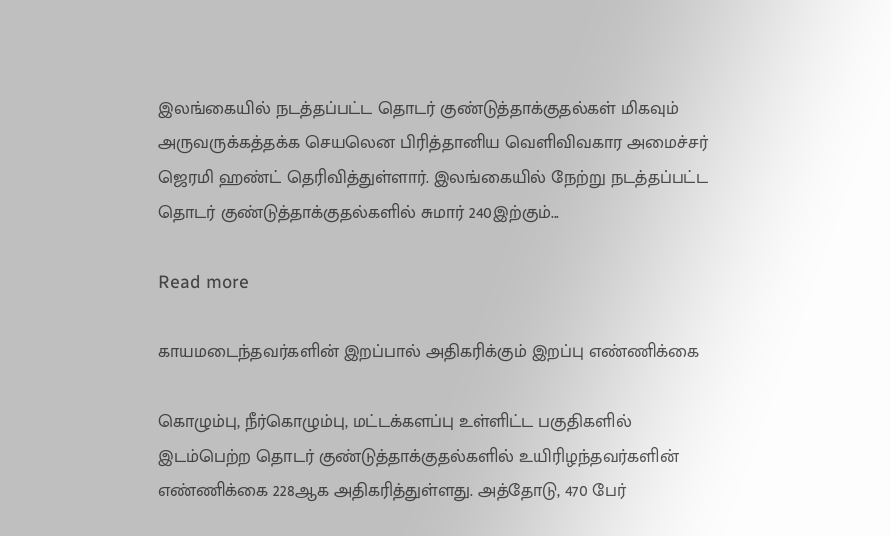இலங்கையில் நடத்தப்பட்ட தொடர் குண்டுத்தாக்குதல்கள் மிகவும் அருவருக்கத்தக்க செயலென பிரித்தானிய வெளிவிவகார அமைச்சர் ஜெரமி ஹண்ட் தெரிவித்துள்ளார். இலங்கையில் நேற்று நடத்தப்பட்ட தொடர் குண்டுத்தாக்குதல்களில் சுமார் 240இற்கும்...

Read more

காயமடைந்தவர்களின் இறப்பால் அதிகரிக்கும் இறப்பு எண்ணிக்கை

கொழும்பு, நீர்கொழும்பு, மட்டக்களப்பு உள்ளிட்ட பகுதிகளில் இடம்பெற்ற தொடர் குண்டுத்தாக்குதல்களில் உயிரிழந்தவர்களின் எண்ணிக்கை 228ஆக அதிகரித்துள்ளது. அத்தோடு, 470 பேர்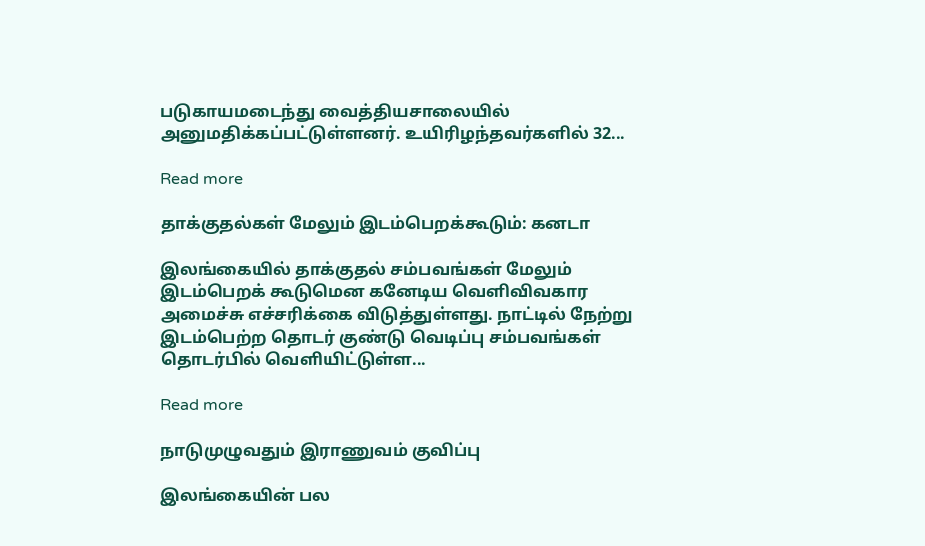படுகாயமடைந்து வைத்தியசாலையில் அனுமதிக்கப்பட்டுள்ளனர். உயிரிழந்தவர்களில் 32...

Read more

தாக்குதல்கள் மேலும் இடம்பெறக்கூடும்: கனடா

இலங்கையில் தாக்குதல் சம்பவங்கள் மேலும் இடம்பெறக் கூடுமென கனேடிய வெளிவிவகார அமைச்சு எச்சரிக்கை விடுத்துள்ளது. நாட்டில் நேற்று இடம்பெற்ற தொடர் குண்டு வெடிப்பு சம்பவங்கள் தொடர்பில் வெளியிட்டுள்ள...

Read more

நாடுமுழுவதும் இராணுவம் குவிப்பு

இலங்கையின் பல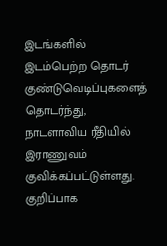இடங்களில் இடம்பெற்ற தொடர் குண்டுவெடிப்புகளைத் தொடர்ந்து, நாடளாவிய ரீதியில் இராணுவம் குவிக்கப்பட்டுள்ளது. குறிப்பாக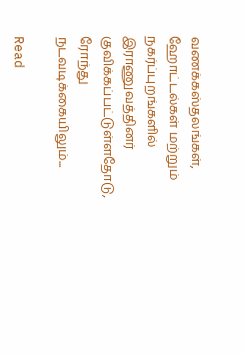வணக்கஸ்தலங்கள், ஹோட்டல்கள் மற்றும் நகர்ப்புறங்களில் இராணுவத்தினர் குவிக்கப்பட்டுள்ளதோடு, ரோந்து நடவடிக்கையிலும்...

Read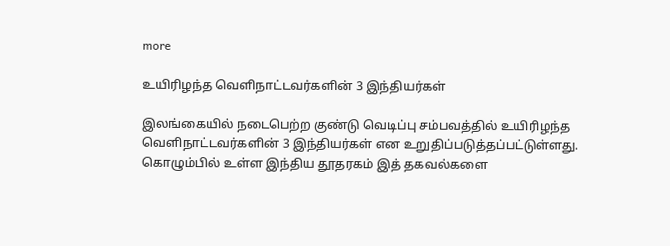more

உயிரிழந்த வெளிநாட்டவர்களின் 3 இந்தியர்கள்

இலங்கையில் நடைபெற்ற குண்டு வெடிப்பு சம்பவத்தில் உயிரிழந்த வெளிநாட்டவர்களின் 3 இந்தியர்கள் என உறுதிப்படுத்தப்பட்டுள்ளது. கொழும்பில் உள்ள இந்திய தூதரகம் இத் தகவல்களை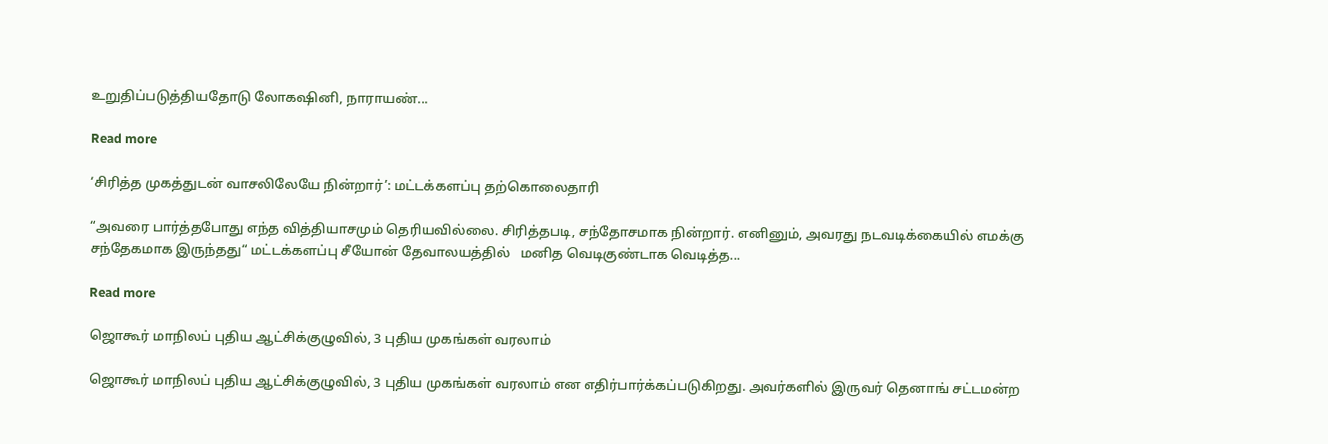உறுதிப்படுத்தியதோடு லோகஷினி, நாராயண்...

Read more

‘சிரித்த முகத்துடன் வாசலிலேயே நின்றார்’: மட்டக்களப்பு தற்கொலைதாரி

“அவரை பார்த்தபோது எந்த வித்தியாசமும் தெரியவில்லை. சிரித்தபடி, சந்தோசமாக நின்றார். எனினும், அவரது நடவடிக்கையில் எமக்கு சந்தேகமாக இருந்தது“ மட்டக்களப்பு சீயோன் தேவாலயத்தில்   மனித வெடிகுண்டாக வெடித்த...

Read more

ஜொகூர் மாநிலப் புதிய ஆட்சிக்குழுவில், 3 புதிய முகங்கள் வரலாம்

ஜொகூர் மாநிலப் புதிய ஆட்சிக்குழுவில், 3 புதிய முகங்கள் வரலாம் என எதிர்பார்க்கப்படுகிறது. அவர்களில் இருவர் தெனாங் சட்டமன்ற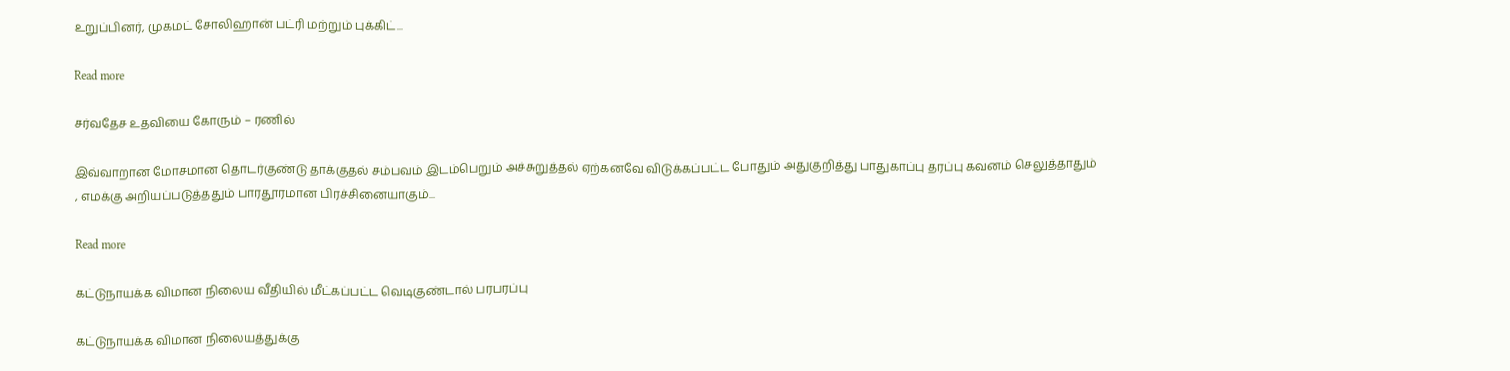உறுப்பினர், முகமட் சோலிஹான் பட்ரி மற்றும் புக்கிட்...

Read more

சர்வதேச உதவியை கோரும் – ரணில்

இவ்வாறான மோசமான தொடர்குண்டு தாக்குதல் சம்பவம் இடம்பெறும் அச்சுறுத்தல் ஏற்கனவே விடுக்கப்பட்ட போதும் அதுகுறித்து பாதுகாப்பு தரப்பு கவனம் செலுத்தாதும் , எமக்கு அறியப்படுத்ததும் பாரதூரமான பிரச்சினையாகும்...

Read more

கட்டுநாயக்க விமான நிலைய வீதியில் மீட்கப்பட்ட வெடிகுண்டால் பரபரப்பு

கட்டுநாயக்க விமான நிலையத்துக்கு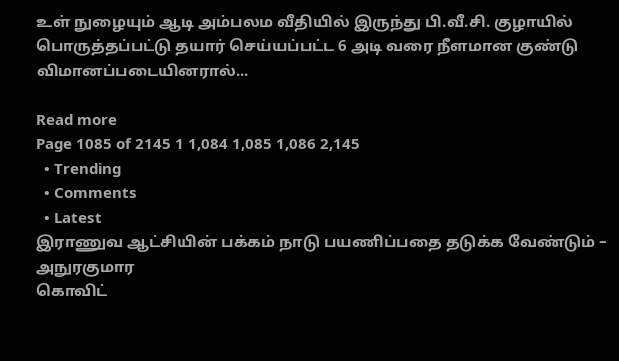உள் நுழையும் ஆடி அம்பலம வீதியில் இருந்து பி.வீ.சி. குழாயில் பொருத்தப்பட்டு தயார் செய்யப்பட்ட 6 அடி வரை நீளமான குண்டு  விமானப்படையினரால்...

Read more
Page 1085 of 2145 1 1,084 1,085 1,086 2,145
  • Trending
  • Comments
  • Latest
இராணுவ ஆட்சியின் பக்கம் நாடு பயணிப்பதை தடுக்க வேண்டும் – அநுரகுமார
கொவிட்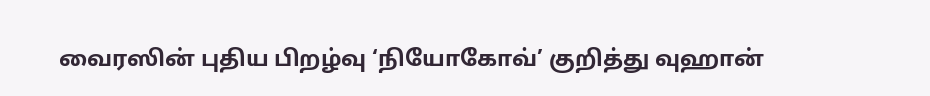வைரஸின் புதிய பிறழ்வு ‘நியோகோவ்’ குறித்து வுஹான்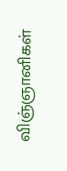விஞ்ஞானிகள்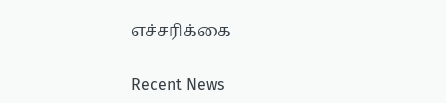எச்சரிக்கை

Recent News